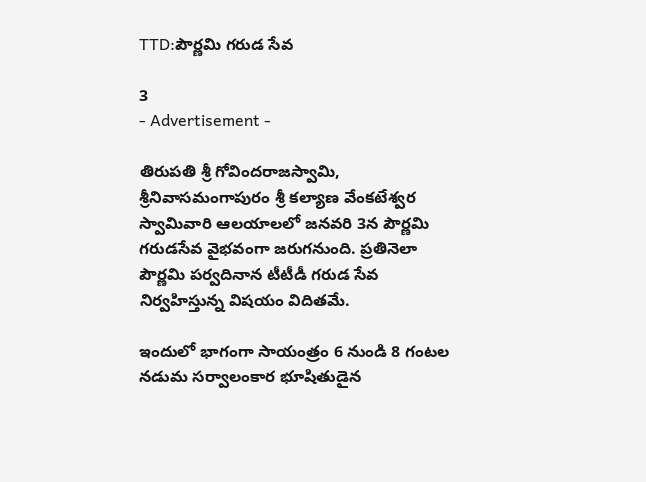TTD:పౌర్ణమి గరుడ సేవ

3
- Advertisement -

తిరుప‌తి శ్రీ గోవింద‌రాజ‌స్వామి, శ్రీ‌నివాస‌మంగాపురం శ్రీ క‌ల్యాణ వేంక‌టేశ్వ‌ర స్వామివారి ఆల‌యాల‌లో జ‌న‌వ‌రి 3న పౌర్ణమి గరుడసేవ వైభ‌వంగా జరుగనుంది. ప్రతినెలా పౌర్ణమి పర్వదినాన టీటీడీ గరుడ సేవ నిర్వహిస్తున్న విషయం విదితమే.

ఇందులో భాగంగా సాయంత్రం 6 నుండి 8 గంటల నడుమ సర్వాలంకార భూషితుడైన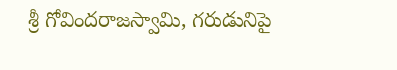శ్రీ గోవింద‌రాజ‌స్వామి, గరుడునిపై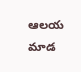ఆల‌య మాడ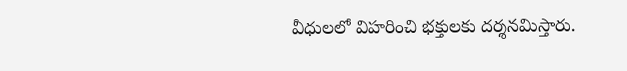వీధులలో విహ‌రించి భక్తులకు దర్శనమిస్తారు.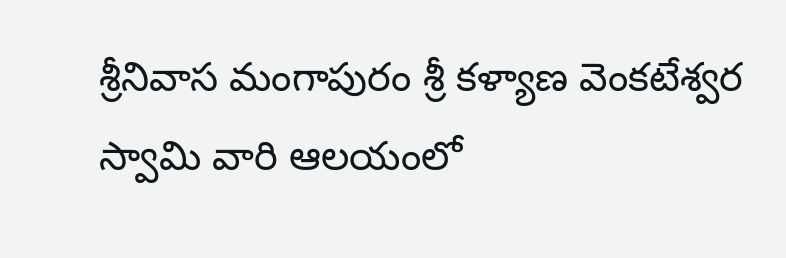శ్రీనివాస మంగాపురం శ్రీ కళ్యాణ వెంకటేశ్వర స్వామి వారి ఆలయంలో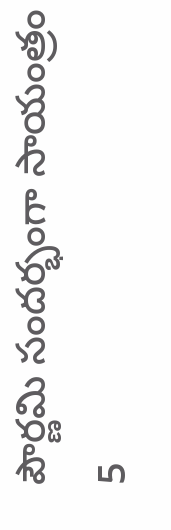పౌర్ణమి సందర్భంగా సాయంత్రం 5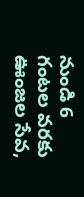నుండి 6 గంటల వరకు ఊంజల సేవ,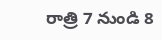రాత్రి 7 నుండి 8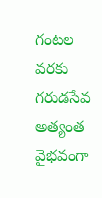గంటల వరకు గరుడసేవ అత్యంత వైభవంగా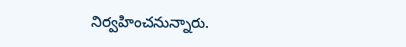నిర్వహించనున్నారు.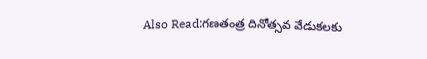Also Read:గణతంత్ర దినోత్సవ వేడుకలకు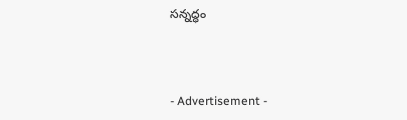సన్నద్ధం



- Advertisement -